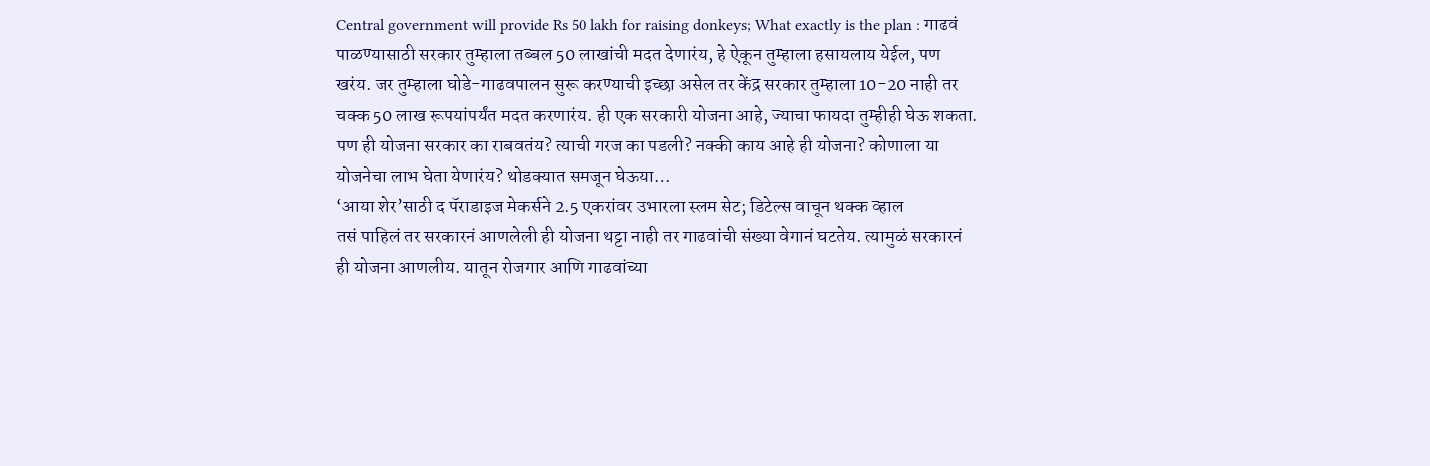Central government will provide Rs 50 lakh for raising donkeys; What exactly is the plan : गाढवं पाळण्यासाठी सरकार तुम्हाला तब्बल 50 लाखांची मदत देणारंय, हे ऐकून तुम्हाला हसायलाय येईल, पण खरंय. जर तुम्हाला घोडे-गाढवपालन सुरू करण्याची इच्छा असेल तर केंद्र सरकार तुम्हाला 10-20 नाही तर चक्क 50 लाख रूपयांपर्यंत मदत करणारंय. ही एक सरकारी योजना आहे, ज्याचा फायदा तुम्हीही घेऊ शकता. पण ही योजना सरकार का राबवतंय? त्याची गरज का पडली? नक्की काय आहे ही योजना? कोणाला या योजनेचा लाभ घेता येणारंय? थोडक्यात समजून घेऊया…
‘आया शेर’साठी द पॅराडाइज मेकर्सने 2.5 एकरांवर उभारला स्लम सेट; डिटेल्स वाचून थक्क व्हाल
तसं पाहिलं तर सरकारनं आणलेली ही योजना थट्टा नाही तर गाढवांची संख्या वेगानं घटतेय. त्यामुळं सरकारनं ही योजना आणलीय. यातून रोजगार आणि गाढवांच्या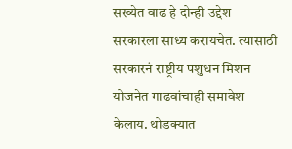सख्येत वाढ हे दोन्ही उद्देश सरकारला साध्य करायचेत. त्यासाठी सरकारनं राष्ट्रीय पशुधन मिशन योजनेत गाढवांचाही समावेश केलाय. थोडक्यात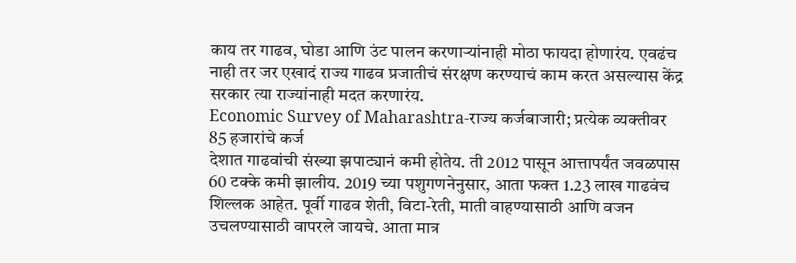काय तर गाढव, घोडा आणि उंट पालन करणाऱ्यांनाही मोठा फायदा होणारंय. एवढंच नाही तर जर एखादं राज्य गाढव प्रजातीचं संरक्षण करण्याचं काम करत असल्यास केंद्र सरकार त्या राज्यांनाही मदत करणारंय.
Economic Survey of Maharashtra-राज्य कर्जबाजारी; प्रत्येक व्यक्तीवर 85 हजारांचे कर्ज
देशात गाढवांची संख्या झपाट्यानं कमी होतेय. ती 2012 पासून आत्तापर्यंत जवळपास 60 टक्के कमी झालीय. 2019 च्या पशुगणनेनुसार, आता फक्त 1.23 लाख गाढवंच शिल्लक आहेत. पूर्वी गाढव शेती, विटा-रेती, माती वाहण्यासाठी आणि वजन उचलण्यासाठी वापरले जायचे. आता मात्र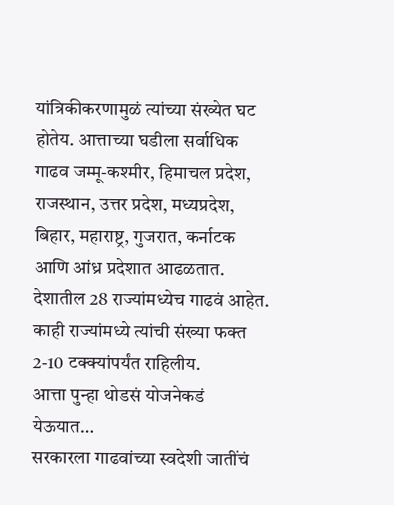यांत्रिकीकरणामुळं त्यांच्या संख्येत घट होतेय. आत्ताच्या घडीला सर्वाधिक गाढव जम्मू-कश्मीर, हिमाचल प्रदेश, राजस्थान, उत्तर प्रदेश, मध्यप्रदेश, बिहार, महाराष्ट्र, गुजरात, कर्नाटक आणि आंध्र प्रदेशात आढळतात. देशातील 28 राज्यांमध्येच गाढवं आहेत. काही राज्यांमध्ये त्यांची संख्या फक्त 2-10 टक्क्यांपर्यंत राहिलीय.
आत्ता पुन्हा थोडसं योजनेकडं येऊयात…
सरकारला गाढवांच्या स्वदेशी जातींचं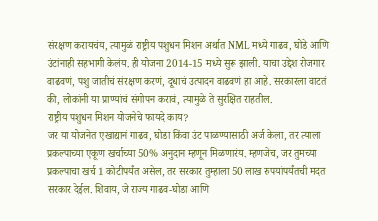संरक्षण करायचंय, त्यामुळं राष्ट्रीय पशुधन मिशन अर्थात NML मध्ये गाढव, घोडे आणि उंटांनाही सहभागी केलंय. ही योजना 2014-15 मध्ये सुरू झाली. याचा उद्देश रोजगार वाढवणं, पशु जातीचं संरक्षण करणं, दूधाचं उत्पादन वाढवणं हा आहे. सरकारला वाटतं की, लोकांनी या प्राण्यांचं संगोपन करावं, त्यामुळे ते सुरक्षित राहतील.
राष्ट्रीय पशुधन मिशन योजनेचे फायदे काय?
जर या योजनेत एखाद्यानं गाढव, घोडा किंवा उंट पाळण्यासाठी अर्ज केला, तर त्याला प्रकल्पाच्या एकूण खर्चाच्या 50% अनुदान म्हणून मिळणारंय. म्हणजेच, जर तुमच्या प्रकल्पाचा खर्च 1 कोटीपर्यंत असेल, तर सरकार तुम्हाला 50 लाख रुपयांपर्यंतची मदत सरकार देईल. शिवाय, जे राज्य गाढव-घोडा आणि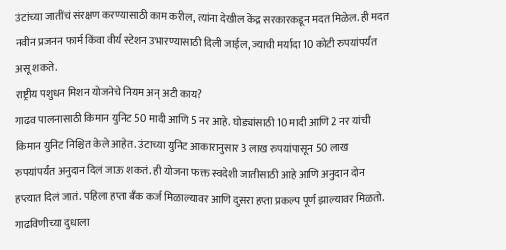उंटांच्या जातींचं संरक्षण करण्यासाठी काम करील, त्यांना देखील केंद्र सरकारकडून मदत मिळेल. ही मदत नवीन प्रजनन फार्म किंवा वीर्य स्टेशन उभारण्यासाठी दिली जाईल, ज्याची मर्यादा 10 कोटी रुपयांपर्यंत असू शकते.
राष्ट्रीय पशुधन मिशन योजनेचे नियम अन् अटी काय?
गाढव पालनासाठी किमान युनिट 50 मादी आणि 5 नर आहे. घोड्यांसाठी 10 मादी आणि 2 नर यांची किमान युनिट निश्चित केले आहेत. उंटाच्या युनिट आकारानुसार 3 लाख रुपयांपासून 50 लाख रुपयांपर्यंत अनुदान दिलं जाऊ शकतं. ही योजना फक्त स्वदेशी जातीसाठी आहे आणि अनुदान दोन हप्त्यात दिलं जातं. पहिला हप्ता बँक कर्ज मिळाल्यावर आणि दुसरा हप्ता प्रकल्प पूर्ण झाल्यावर मिळतो.
गाढविणीच्या दुधाला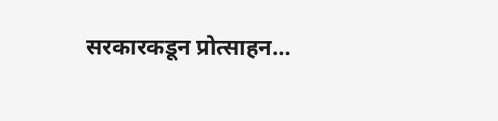सरकारकडून प्रोत्साहन…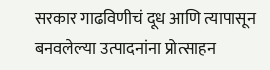सरकार गाढविणीचं दूध आणि त्यापासून बनवलेल्या उत्पादनांना प्रोत्साहन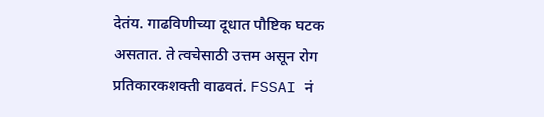देतंय. गाढविणीच्या दूधात पौष्टिक घटक असतात. ते त्वचेसाठी उत्तम असून रोग प्रतिकारकशक्ती वाढवतं. FSSAI नं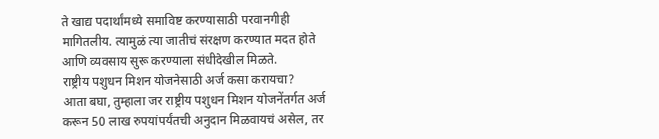ते खाद्य पदार्थांमध्ये समाविष्ट करण्यासाठी परवानगीही मागितलीय. त्यामुळं त्या जातीचं संरक्षण करण्यात मदत होते आणि व्यवसाय सुरू करण्याला संधीदेखील मिळते.
राष्ट्रीय पशुधन मिशन योजनेसाठी अर्ज कसा करायचा?
आता बघा, तुम्हाला जर राष्ट्रीय पशुधन मिशन योजनेंतर्गत अर्ज करून 50 लाख रुपयांपर्यंतची अनुदान मिळवायचं असेल, तर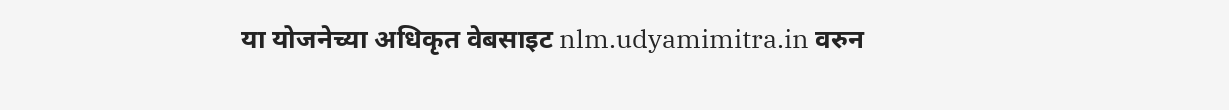या योजनेच्या अधिकृत वेबसाइट nlm.udyamimitra.in वरुन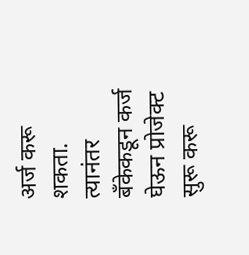अर्ज करू शकता. त्यानंतर बँकेकडून कर्ज घेऊन प्रोजेक्ट सुरू करू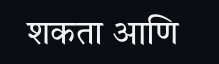शकता आणि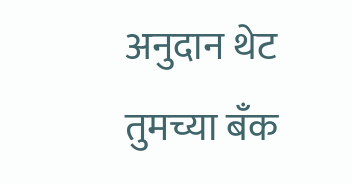अनुदान थेट तुमच्या बँक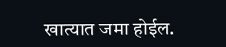खात्यात जमा होईल.